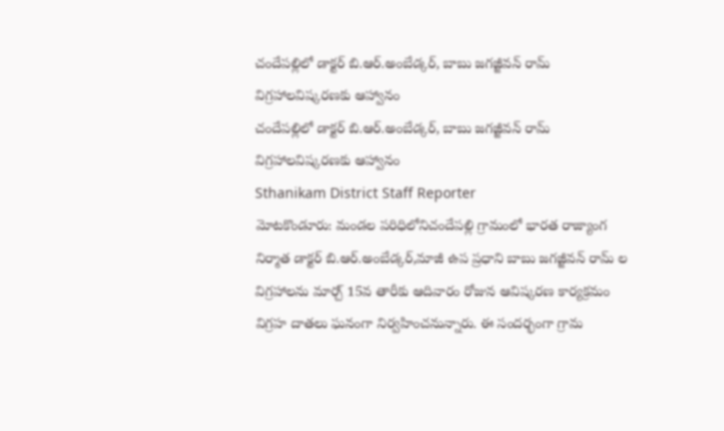చందేపల్లిలో డాక్టర్ బి.ఆర్.అంబేడ్కర్, బాబు జగజ్జీవన్ రామ్ విగ్రహాలవిష్కరణకు ఆహ్వానం
చందేపల్లిలో డాక్టర్ బి.ఆర్.అంబేడ్కర్, బాబు జగజ్జీవన్ రామ్ విగ్రహాలవిష్కరణకు ఆహ్వానం
Sthanikam District Staff Reporter
మోటకొండూరు: మండల పరిధిలోనిచందేపల్లి గ్రామంలో భారత రాజ్యాంగ నిర్మాత డాక్టర్ బి.ఆర్.అంబేడ్కర్,మాజీ ఉప ప్రధాని బాబు జగజ్జీవన్ రామ్ ల విగ్రహాలను మార్చ్ 15వ తారీకు ఆదివారం రోజున ఆవిష్కరణ కార్యక్రమం విగ్రహ దాతలు ఘనంగా నిర్వహించనున్నారు. ఈ సందర్భంగా గ్రామ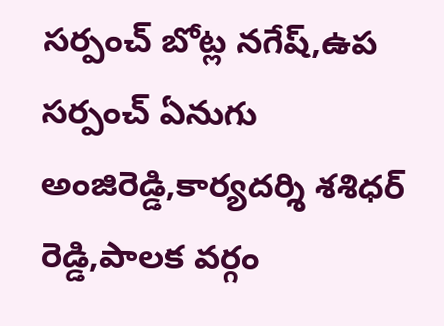సర్పంచ్ బోట్ల నగేష్,ఉప సర్పంచ్ ఏనుగు అంజిరెడ్డి,కార్యదర్శి శశిధర్ రెడ్డి,పాలక వర్గం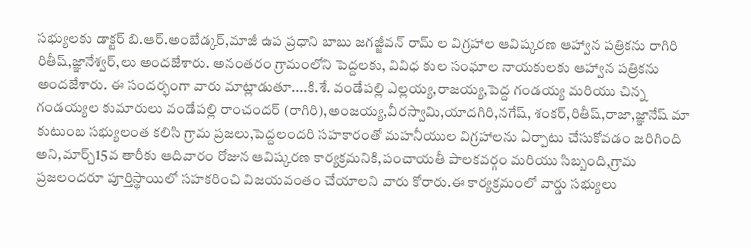సభ్యులకు డాక్టర్ బి.ఆర్.అంబేడ్కర్,మాజీ ఉప ప్రధాని బాబు జగజ్జీవన్ రామ్ ల విగ్రహాల ఆవిష్కరణ ఆహ్వాన పత్రికను రాగిరి రితీష్,జ్ఞానేశ్వర్,లు అందజేశారు. అనంతరం గ్రామంలోని పెద్దలకు, వివిధ కుల సంఘాల నాయకులకు ఆహ్వాన పత్రికను అందజేశారు. ఈ సందర్భంగా వారు మాట్లాడుతూ....కి.శే. వండేపల్లి ఎల్లయ్య,రాజయ్య,పెద్ద గండయ్య మరియు చిన్న గండయ్యల కుమారులు వండేపల్లి రాంచందర్ (రాగిరి),అంజయ్య,వీరస్వామి,యాదగిరి,నగేష్, శంకర్,రితీష్,రాజా,జ్ఞానేష్ మా కుటుంబ సభ్యులంత కలిసి గ్రామ ప్రజలు,పెద్దలందరి సహకారంతో మహనీయుల విగ్రహాలను ఏర్పాటు చేసుకోవడం జరిగింది అని,మార్చ్15వ తారీకు ఆదివారం రోజున ఆవిష్కరణ కార్యక్రమనికి,పంచాయతీ పాలకవర్గం మరియు సిబ్బంది,గ్రామ ప్రజలందరూ పూర్తిస్థాయిలో సహకరించి విజయవంతం చేయాలని వారు కోరారు.ఈ కార్యక్రమంలో వార్డు సభ్యులు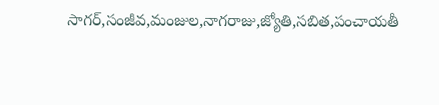సాగర్,సంజీవ,మంజుల,నాగరాజు,జ్యోతి,సబిత,పంచాయతీ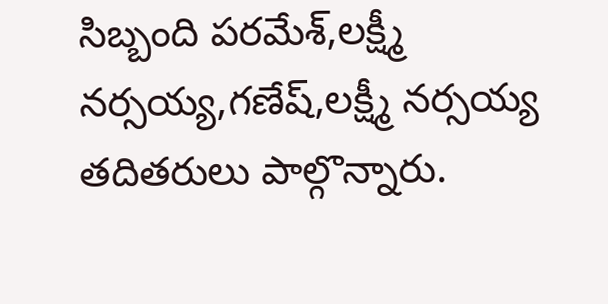సిబ్బంది పరమేశ్,లక్ష్మీ నర్సయ్య,గణేష్,లక్ష్మీ నర్సయ్య తదితరులు పాల్గొన్నారు.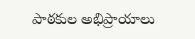పాఠకుల అభిప్రాయాలు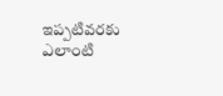ఇప్పటివరకు ఎలాంటి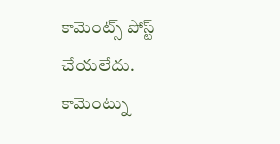కామెంట్స్ పోస్ట్ చేయలేదు.
కామెంట్ను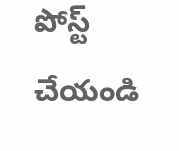పోస్ట్ చేయండి